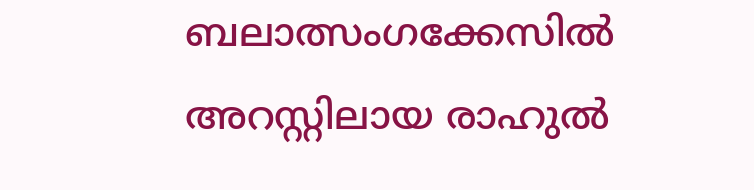ബലാത്സംഗക്കേസിൽ അറസ്റ്റിലായ രാഹുൽ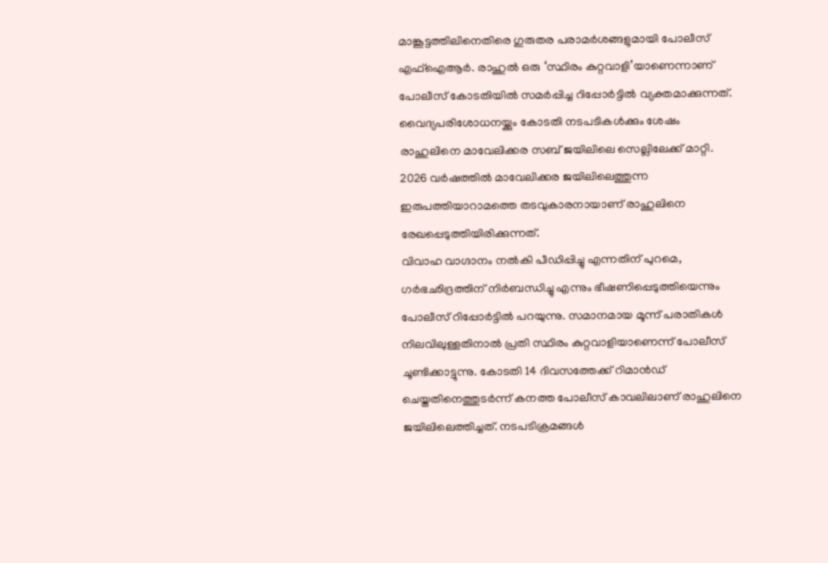മാങ്കൂട്ടത്തിലിനെതിരെ ഗുരുതര പരാമർശങ്ങളുമായി പോലീസ് എഫ്ഐആർ. രാഹുൽ ഒരു ‘സ്ഥിരം കുറ്റവാളി’യാണെന്നാണ് പോലീസ് കോടതിയിൽ സമർപ്പിച്ച റിപ്പോർട്ടിൽ വ്യക്തമാക്കുന്നത്. വൈദ്യപരിശോധനയ്ക്കും കോടതി നടപടികൾക്കും ശേഷം രാഹുലിനെ മാവേലിക്കര സബ് ജയിലിലെ സെല്ലിലേക്ക് മാറ്റി. 2026 വർഷത്തിൽ മാവേലിക്കര ജയിലിലെത്തുന്ന ഇരുപത്തിയാറാമത്തെ തടവുകാരനായാണ് രാഹുലിനെ രേഖപ്പെടുത്തിയിരിക്കുന്നത്.
വിവാഹ വാഗ്ദാനം നൽകി പീഡിപ്പിച്ചു എന്നതിന് പുറമെ, ഗർഭഛിദ്രത്തിന് നിർബന്ധിച്ചു എന്നും ഭീഷണിപ്പെടുത്തിയെന്നും പോലീസ് റിപ്പോർട്ടിൽ പറയുന്നു. സമാനമായ മൂന്ന് പരാതികൾ നിലവിലുള്ളതിനാൽ പ്രതി സ്ഥിരം കുറ്റവാളിയാണെന്ന് പോലീസ് ചൂണ്ടിക്കാട്ടുന്നു. കോടതി 14 ദിവസത്തേക്ക് റിമാൻഡ് ചെയ്തതിനെത്തുടർന്ന് കനത്ത പോലീസ് കാവലിലാണ് രാഹുലിനെ ജയിലിലെത്തിച്ചത്. നടപടിക്രമങ്ങൾ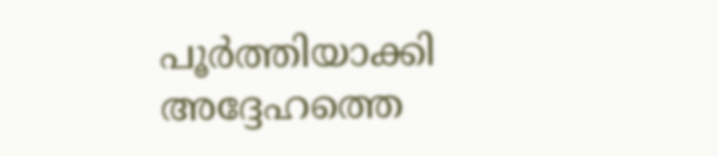പൂർത്തിയാക്കി അദ്ദേഹത്തെ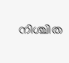നിശ്ചിത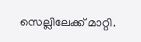സെല്ലിലേക്ക് മാറ്റി.